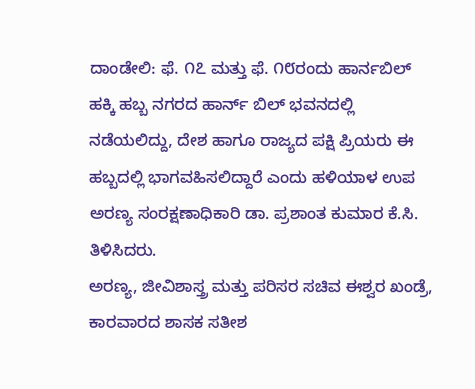ದಾಂಡೇಲಿ: ಫೆ. ೧೭ ಮತ್ತು ಫೆ. ೧೮ರಂದು ಹಾರ್ನಬಿಲ್ ಹಕ್ಕಿ ಹಬ್ಬ ನಗರದ ಹಾರ್ನ್ ಬಿಲ್ ಭವನದಲ್ಲಿ ನಡೆಯಲಿದ್ದು, ದೇಶ ಹಾಗೂ ರಾಜ್ಯದ ಪಕ್ಷಿ ಪ್ರಿಯರು ಈ ಹಬ್ಬದಲ್ಲಿ ಭಾಗವಹಿಸಲಿದ್ದಾರೆ ಎಂದು ಹಳಿಯಾಳ ಉಪ ಅರಣ್ಯ ಸಂರಕ್ಷಣಾಧಿಕಾರಿ ಡಾ. ಪ್ರಶಾಂತ ಕುಮಾರ ಕೆ.ಸಿ. ತಿಳಿಸಿದರು.
ಅರಣ್ಯ, ಜೀವಿಶಾಸ್ತ್ರ ಮತ್ತು ಪರಿಸರ ಸಚಿವ ಈಶ್ವರ ಖಂಡ್ರೆ, ಕಾರವಾರದ ಶಾಸಕ ಸತೀಶ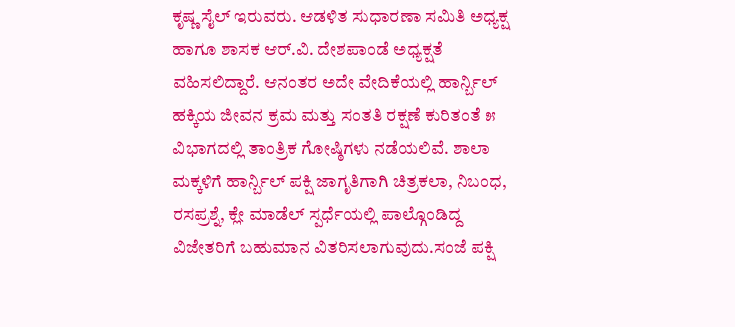ಕೃಷ್ಣ ಸೈಲ್ ಇರುವರು. ಆಡಳಿತ ಸುಧಾರಣಾ ಸಮಿತಿ ಅಧ್ಯಕ್ಷ ಹಾಗೂ ಶಾಸಕ ಆರ್.ವಿ. ದೇಶಪಾಂಡೆ ಅಧ್ಯಕ್ಷತೆ ವಹಿಸಲಿದ್ದಾರೆ. ಆನಂತರ ಅದೇ ವೇದಿಕೆಯಲ್ಲಿ ಹಾರ್ನ್ಬಿಲ್ ಹಕ್ಕಿಯ ಜೀವನ ಕ್ರಮ ಮತ್ತು ಸಂತತಿ ರಕ್ಷಣೆ ಕುರಿತಂತೆ ೫ ವಿಭಾಗದಲ್ಲಿ ತಾಂತ್ರಿಕ ಗೋಷ್ಠಿಗಳು ನಡೆಯಲಿವೆ. ಶಾಲಾ ಮಕ್ಕಳಿಗೆ ಹಾರ್ನ್ಬಿಲ್ ಪಕ್ಷಿ ಜಾಗೃತಿಗಾಗಿ ಚಿತ್ರಕಲಾ, ನಿಬಂಧ, ರಸಪ್ರಶ್ನೆ, ಕ್ಲೇ ಮಾಡೆಲ್ ಸ್ಪರ್ಧೆಯಲ್ಲಿ ಪಾಲ್ಗೊಂಡಿದ್ದ ವಿಜೇತರಿಗೆ ಬಹುಮಾನ ವಿತರಿಸಲಾಗುವುದು.ಸಂಜೆ ಪಕ್ಷಿ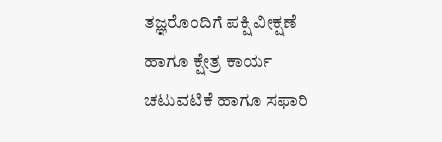ತಜ್ಞರೊಂದಿಗೆ ಪಕ್ಷಿ ವೀಕ್ಷಣೆ ಹಾಗೂ ಕ್ಷೇತ್ರ ಕಾರ್ಯ ಚಟುವಟಿಕೆ ಹಾಗೂ ಸಫಾರಿ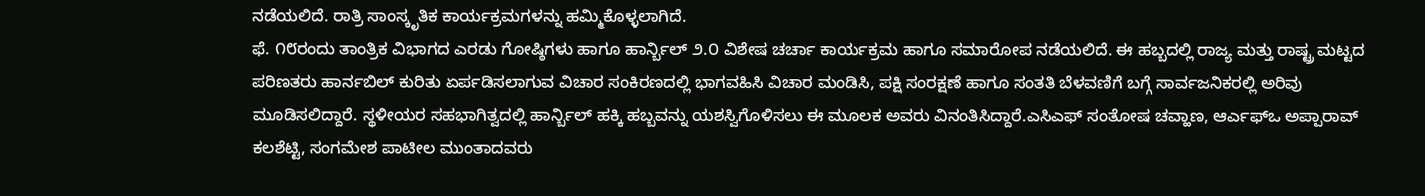ನಡೆಯಲಿದೆ. ರಾತ್ರಿ ಸಾಂಸ್ಕೃತಿಕ ಕಾರ್ಯಕ್ರಮಗಳನ್ನು ಹಮ್ಮಿಕೊಳ್ಳಲಾಗಿದೆ.
ಫೆ. ೧೮ರಂದು ತಾಂತ್ರಿಕ ವಿಭಾಗದ ಎರಡು ಗೋಷ್ಠಿಗಳು ಹಾಗೂ ಹಾರ್ನ್ಬಿಲ್ ೨.೦ ವಿಶೇಷ ಚರ್ಚಾ ಕಾರ್ಯಕ್ರಮ ಹಾಗೂ ಸಮಾರೋಪ ನಡೆಯಲಿದೆ. ಈ ಹಬ್ಬದಲ್ಲಿ ರಾಜ್ಯ ಮತ್ತು ರಾಷ್ಟ್ರ ಮಟ್ಟದ ಪರಿಣತರು ಹಾರ್ನಬಿಲ್ ಕುರಿತು ಏರ್ಪಡಿಸಲಾಗುವ ವಿಚಾರ ಸಂಕಿರಣದಲ್ಲಿ ಭಾಗವಹಿಸಿ ವಿಚಾರ ಮಂಡಿಸಿ, ಪಕ್ಷಿ ಸಂರಕ್ಷಣೆ ಹಾಗೂ ಸಂತತಿ ಬೆಳವಣಿಗೆ ಬಗ್ಗೆ ಸಾರ್ವಜನಿಕರಲ್ಲಿ ಅರಿವು ಮೂಡಿಸಲಿದ್ದಾರೆ. ಸ್ಥಳೀಯರ ಸಹಭಾಗಿತ್ವದಲ್ಲಿ ಹಾರ್ನ್ಬಿಲ್ ಹಕ್ಕಿ ಹಬ್ಬವನ್ನು ಯಶಸ್ವಿಗೊಳಿಸಲು ಈ ಮೂಲಕ ಅವರು ವಿನಂತಿಸಿದ್ದಾರೆ.ಎಸಿಎಫ್ ಸಂತೋಷ ಚವ್ಹಾಣ, ಆರ್ಎಫ್ಒ ಅಪ್ಪಾರಾವ್ ಕಲಶೆಟ್ಟಿ, ಸಂಗಮೇಶ ಪಾಟೀಲ ಮುಂತಾದವರು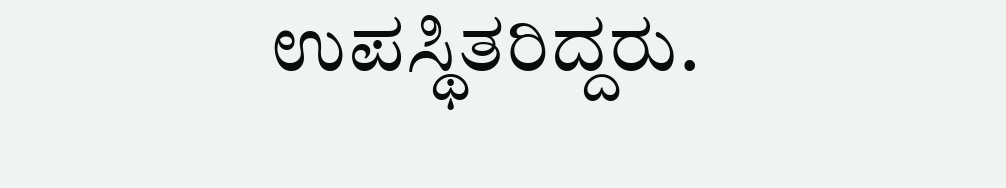ಉಪಸ್ಥಿತರಿದ್ದರು.